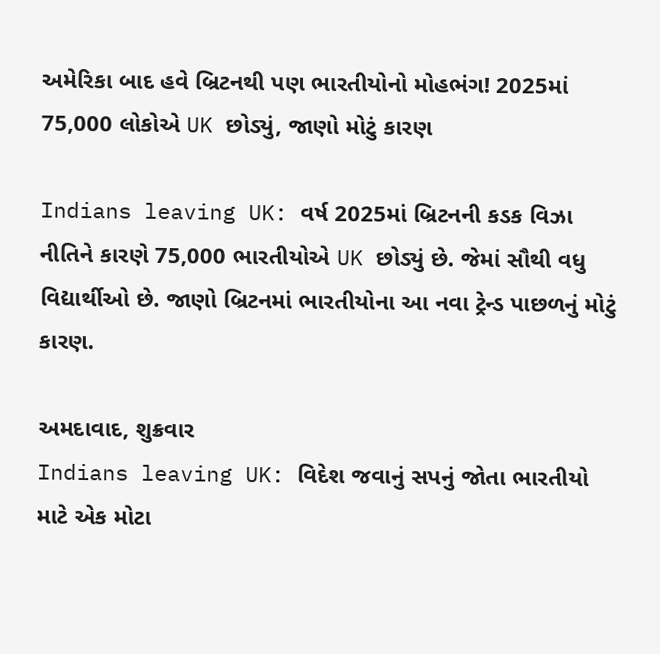અમેરિકા બાદ હવે બ્રિટનથી પણ ભારતીયોનો મોહભંગ! 2025માં 75,000 લોકોએ UK છોડ્યું, જાણો મોટું કારણ

Indians leaving UK: વર્ષ 2025માં બ્રિટનની કડક વિઝા નીતિને કારણે 75,000 ભારતીયોએ UK છોડ્યું છે. જેમાં સૌથી વધુ વિદ્યાર્થીઓ છે. જાણો બ્રિટનમાં ભારતીયોના આ નવા ટ્રેન્ડ પાછળનું મોટું કારણ.

અમદાવાદ, શુક્રવાર
Indians leaving UK: વિદેશ જવાનું સપનું જોતા ભારતીયો માટે એક મોટા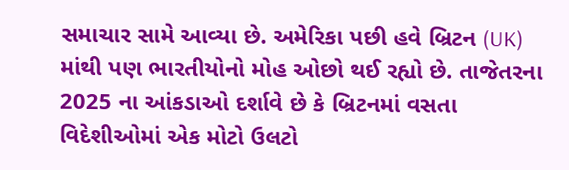સમાચાર સામે આવ્યા છે. અમેરિકા પછી હવે બ્રિટન (UK) માંથી પણ ભારતીયોનો મોહ ઓછો થઈ રહ્યો છે. તાજેતરના 2025 ના આંકડાઓ દર્શાવે છે કે બ્રિટનમાં વસતા વિદેશીઓમાં એક મોટો ઉલટો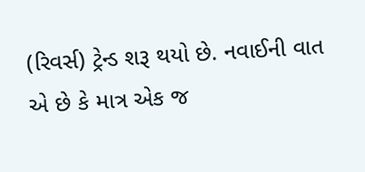(રિવર્સ) ટ્રેન્ડ શરૂ થયો છે. નવાઈની વાત એ છે કે માત્ર એક જ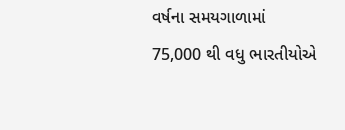વર્ષના સમયગાળામાં 75,000 થી વધુ ભારતીયોએ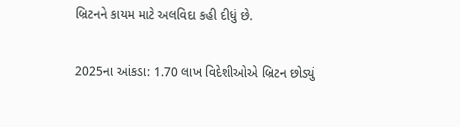બ્રિટનને કાયમ માટે અલવિદા કહી દીધું છે.

2025ના આંકડા: 1.70 લાખ વિદેશીઓએ બ્રિટન છોડ્યું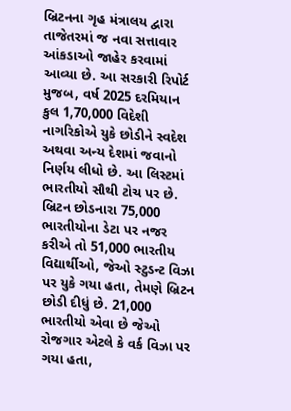બ્રિટનના ગૃહ મંત્રાલય દ્વારા તાજેતરમાં જ નવા સત્તાવાર આંકડાઓ જાહેર કરવામાં આવ્યા છે. આ સરકારી રિપોર્ટ મુજબ, વર્ષ 2025 દરમિયાન કુલ 1,70,000 વિદેશી નાગરિકોએ યુકે છોડીને સ્વદેશ અથવા અન્ય દેશમાં જવાનો નિર્ણય લીધો છે. આ લિસ્ટમાં ભારતીયો સૌથી ટોચ પર છે. બ્રિટન છોડનારા 75,000 ભારતીયોના ડેટા પર નજર કરીએ તો 51,000 ભારતીય વિદ્યાર્થીઓ, જેઓ સ્ટુડન્ટ વિઝા પર યુકે ગયા હતા, તેમણે બ્રિટન છોડી દીધું છે. 21,000 ભારતીયો એવા છે જેઓ રોજગાર એટલે કે વર્ક વિઝા પર ગયા હતા,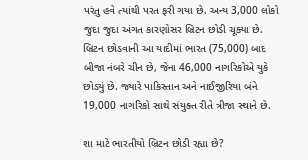પરંતુ હવે ત્યાંથી પરત ફરી ગયા છે. અન્ય 3,000 લોકો જુદા જુદા અંગત કારણોસર બ્રિટન છોડી ચૂક્યા છે. બ્રિટન છોડવાની આ યાદીમાં ભારત (75,000) બાદ બીજા નંબરે ચીન છે, જેના 46,000 નાગરિકોએ યુકે છોડ્યું છે. જ્યારે પાકિસ્તાન અને નાઈજીરિયા બંને 19,000 નાગરિકો સાથે સંયુક્ત રીતે ત્રીજા સ્થાને છે.

શા માટે ભારતીયો બ્રિટન છોડી રહ્યા છે?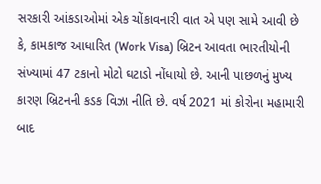સરકારી આંકડાઓમાં એક ચોંકાવનારી વાત એ પણ સામે આવી છે કે, કામકાજ આધારિત (Work Visa) બ્રિટન આવતા ભારતીયોની સંખ્યામાં 47 ટકાનો મોટો ઘટાડો નોંધાયો છે. આની પાછળનું મુખ્ય કારણ બ્રિટનની કડક વિઝા નીતિ છે. વર્ષ 2021 માં કોરોના મહામારી બાદ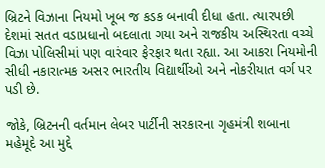બ્રિટને વિઝાના નિયમો ખૂબ જ કડક બનાવી દીધા હતા. ત્યારપછી દેશમાં સતત વડાપ્રધાનો બદલાતા ગયા અને રાજકીય અસ્થિરતા વચ્ચે વિઝા પોલિસીમાં પણ વારંવાર ફેરફાર થતા રહ્યા. આ આકરા નિયમોની સીધી નકારાત્મક અસર ભારતીય વિદ્યાર્થીઓ અને નોકરીયાત વર્ગ પર પડી છે.

જોકે, બ્રિટનની વર્તમાન લેબર પાર્ટીની સરકારના ગૃહમંત્રી શબાના મહેમૂદે આ મુદ્દે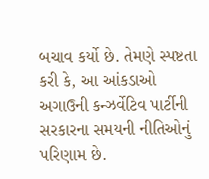બચાવ કર્યો છે. તેમણે સ્પષ્ટતા કરી કે, આ આંકડાઓ અગાઉની કન્ઝર્વેટિવ પાર્ટીની સરકારના સમયની નીતિઓનું પરિણામ છે.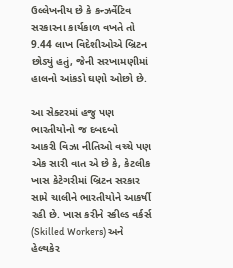ઉલ્લેખનીય છે કે કન્ઝર્વેટિવ સરકારના કાર્યકાળ વખતે તો 9.44 લાખ વિદેશીઓએ બ્રિટન છોડ્યું હતું, જેની સરખામણીમાં હાલનો આંકડો ઘણો ઓછો છે.

આ સેક્ટરમાં હજુ પણ ભારતીયોનો જ દબદબો
આકરી વિઝા નીતિઓ વચ્ચે પણ એક સારી વાત એ છે કે, કેટલીક ખાસ કેટેગરીમાં બ્રિટન સરકાર સામે ચાલીને ભારતીયોને આકર્ષી રહી છે. ખાસ કરીને સ્કીલ્ડ વર્કર્સ (Skilled Workers) અને હેલ્થકેર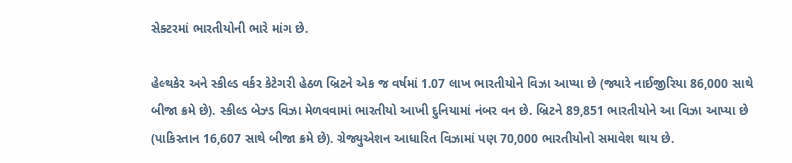સેક્ટરમાં ભારતીયોની ભારે માંગ છે.

હેલ્થકેર અને સ્કીલ્ડ વર્કર કેટેગરી હેઠળ બ્રિટને એક જ વર્ષમાં 1.07 લાખ ભારતીયોને વિઝા આપ્યા છે (જ્યારે નાઈજીરિયા 86,000 સાથે બીજા ક્રમે છે). સ્કીલ્ડ બેઝ્ડ વિઝા મેળવવામાં ભારતીયો આખી દુનિયામાં નંબર વન છે. બ્રિટને 89,851 ભારતીયોને આ વિઝા આપ્યા છે (પાકિસ્તાન 16,607 સાથે બીજા ક્રમે છે). ગ્રેજ્યુએશન આધારિત વિઝામાં પણ 70,000 ભારતીયોનો સમાવેશ થાય છે.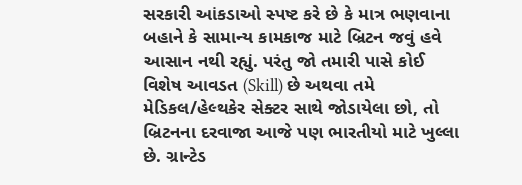સરકારી આંકડાઓ સ્પષ્ટ કરે છે કે માત્ર ભણવાના બહાને કે સામાન્ય કામકાજ માટે બ્રિટન જવું હવે આસાન નથી રહ્યું. પરંતુ જો તમારી પાસે કોઈ વિશેષ આવડત (Skill) છે અથવા તમે મેડિકલ/હેલ્થકેર સેક્ટર સાથે જોડાયેલા છો, તો બ્રિટનના દરવાજા આજે પણ ભારતીયો માટે ખુલ્લા છે. ગ્રાન્ટેડ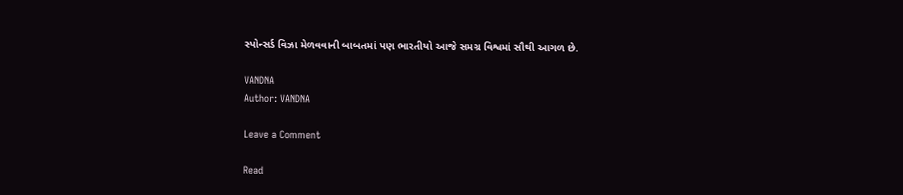સ્પોન્સર્ડ વિઝા મેળવવાની બાબતમાં પણ ભારતીયો આજે સમગ્ર વિશ્વમાં સૌથી આગળ છે.

VANDNA
Author: VANDNA

Leave a Comment

Read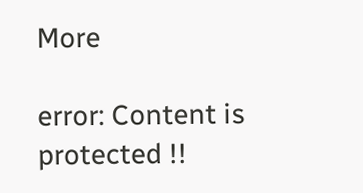More

error: Content is protected !!